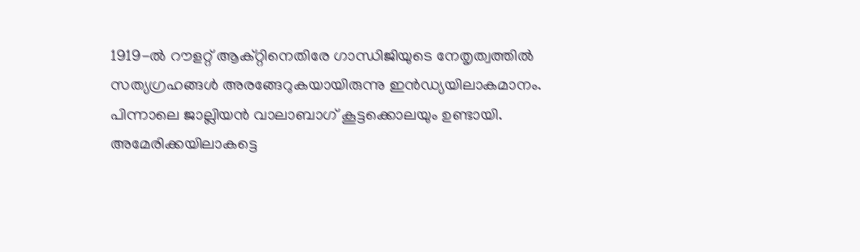1919-ൽ റൗളറ്റ് ആക്റ്റിനെതിരേ ഗാന്ധിജിയുടെ നേതൃത്വത്തിൽ സത്യഗ്രഹങ്ങൾ അരങ്ങേറുകയായിരുന്നു ഇൻഡ്യയിലാകമാനം. പിന്നാലെ ജാല്ലിയൻ വാലാബാഗ് കൂട്ടക്കൊലയും ഉണ്ടായി.
അമേരിക്കയിലാകട്ടെ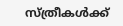സ്ത്രീകൾക്ക്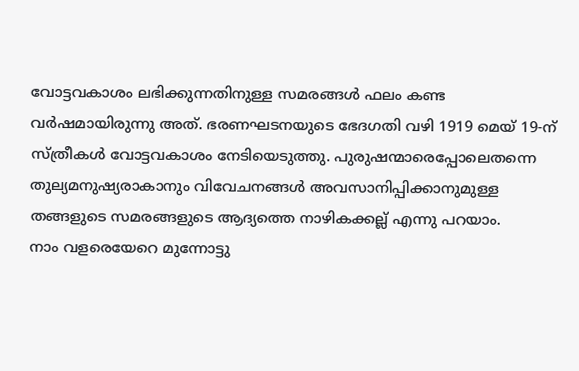വോട്ടവകാശം ലഭിക്കുന്നതിനുള്ള സമരങ്ങൾ ഫലം കണ്ട വർഷമായിരുന്നു അത്. ഭരണഘടനയുടെ ഭേദഗതി വഴി 1919 മെയ് 19-ന് സ്ത്രീകൾ വോട്ടവകാശം നേടിയെടുത്തു. പുരുഷന്മാരെപ്പോലെതന്നെ തുല്യമനുഷ്യരാകാനും വിവേചനങ്ങൾ അവസാനിപ്പിക്കാനുമുള്ള തങ്ങളുടെ സമരങ്ങളുടെ ആദ്യത്തെ നാഴികക്കല്ല് എന്നു പറയാം.
നാം വളരെയേറെ മുന്നോട്ടു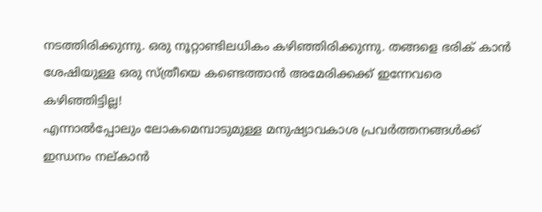നടത്തിരിക്കുന്നു. ഒരു നൂറ്റാണ്ടിലധികം കഴിഞ്ഞിരിക്കുന്നു. തങ്ങളെ ഭരിക് കാൻ ശേഷിയുള്ള ഒരു സ്ത്രീയെ കണ്ടെത്താൻ അമേരിക്കക്ക് ഇന്നേവരെ കഴിഞ്ഞിട്ടില്ല!
എന്നാൽപ്പോലും ലോകമെമ്പാടുമുള്ള മനുഷ്യാവകാശ പ്രവർത്തനങ്ങൾക്ക് ഇന്ധനം നല്കാൻ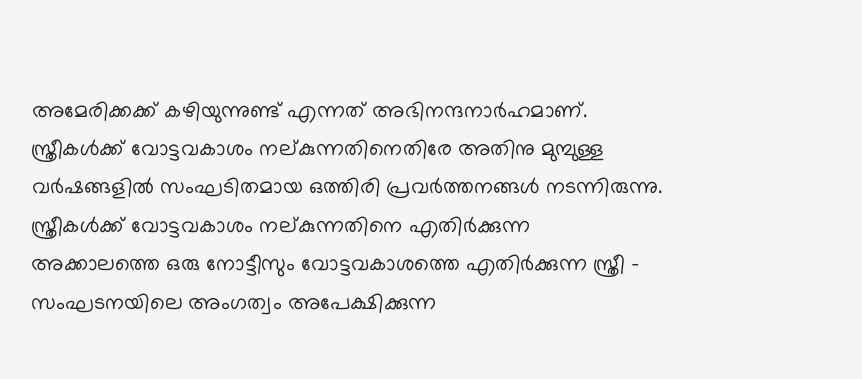അമേരിക്കക്ക് കഴിയുന്നുണ്ട് എന്നത് അഭിനന്ദനാർഹമാണ്.
സ്ത്രീകൾക്ക് വോട്ടവകാശം നല്കുന്നതിനെതിരേ അതിനു മുമ്പുള്ള വർഷങ്ങളിൽ സംഘടിതമായ ഒത്തിരി പ്രവർത്തനങ്ങൾ നടന്നിരുന്നു. സ്ത്രീകൾക്ക് വോട്ടവകാശം നല്കുന്നതിനെ എതിർക്കുന്ന അക്കാലത്തെ ഒരു നോട്ടീസും വോട്ടവകാശത്തെ എതിർക്കുന്ന സ്ത്രീ - സംഘടനയിലെ അംഗത്വം അപേക്ഷിക്കുന്ന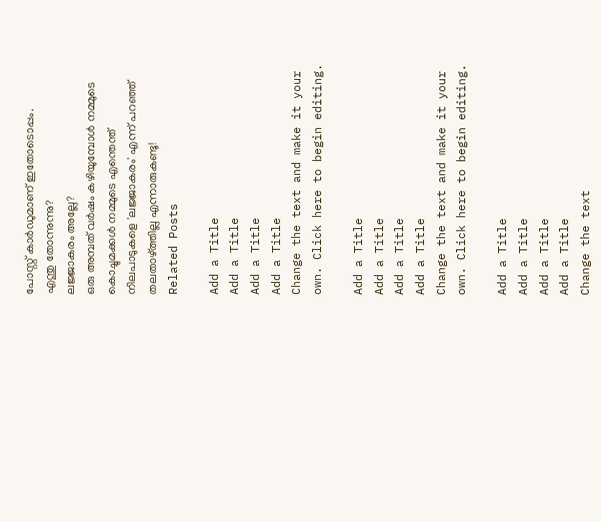പോസ്റ്റ് കാർഡുമാണ് ഇതോടൊപ്പം.
എന്തു തോന്നുന്നു?
ലജ്ജാകരം അല്ലേ?
ഒരു അമ്പത് വർഷം കഴിയുമ്പോൾ നമ്മുടെ കൊച്ചുമക്കൾ നമ്മുടെ എന്തെന്ത് നിലപാടുകളെ 'ലജ്ജാകരം' എന്ന് പറഞ്ഞ് തലതാഴ്ത്തില്ല എന്നാരുകണ്ടു!
Related Posts

Add a Title
Add a Title
Add a Title
Add a Title
Change the text and make it your own. Click here to begin editing.

Add a Title
Add a Title
Add a Title
Add a Title
Change the text and make it your own. Click here to begin editing.

Add a Title
Add a Title
Add a Title
Add a Title
Change the text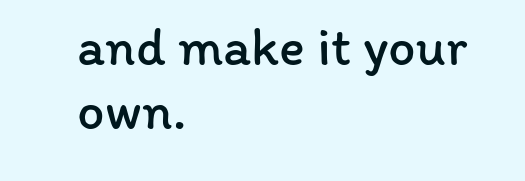and make it your own.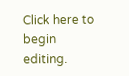Click here to begin editing.